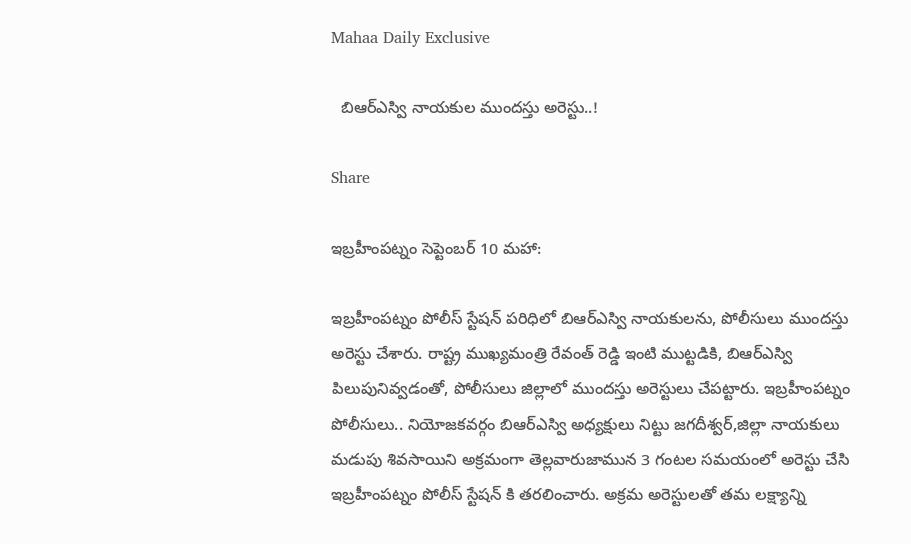Mahaa Daily Exclusive

  బిఆర్ఎస్వి నాయకుల ముందస్తు అరెస్టు..!

Share

ఇబ్రహీంపట్నం సెప్టెంబర్ 10 మహా:

ఇబ్రహీంపట్నం పోలీస్ స్టేషన్ పరిధిలో బిఆర్ఎస్వి నాయకులను, పోలీసులు ముందస్తు అరెస్టు చేశారు. రాష్ట్ర ముఖ్యమంత్రి రేవంత్ రెడ్డి ఇంటి ముట్టడికి, బిఆర్ఎస్వి పిలుపునివ్వడంతో, పోలీసులు జిల్లాలో ముందస్తు అరెస్టులు చేపట్టారు. ఇబ్రహీంపట్నం పోలీసులు.. నియోజకవర్గం బిఆర్ఎస్వి అధ్యక్షులు నిట్టు జగదీశ్వర్,జిల్లా నాయకులు మడుపు శివసాయిని అక్రమంగా తెల్లవారుజామున 3 గంటల సమయంలో అరెస్టు చేసి ఇబ్రహీంపట్నం పోలీస్ స్టేషన్ కి తరలించారు. అక్రమ అరెస్టులతో తమ లక్ష్యాన్ని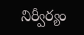నిర్వీర్యం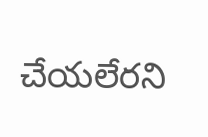చేయలేరని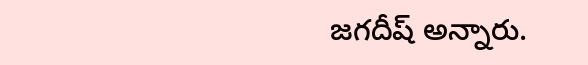జగదీష్ అన్నారు.